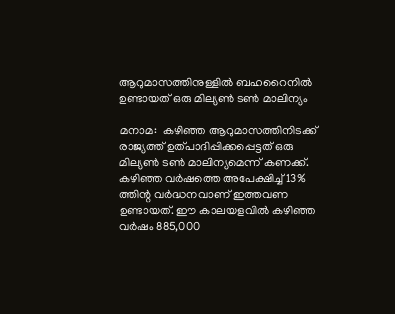ആറുമാസത്തിനുള്ളില്‍ ബഹറൈനില്‍ ഉണ്ടായത് ഒരു മില്യണ്‍ ടണ്‍ മാലിന്യം

മനാമ:  കഴിഞ്ഞ ആറുമാസത്തിനിടക്ക് രാജ്യത്ത് ഉത്പാദിപ്പിക്കപ്പെട്ടത് ഒരു മില്യണ്‍ ടണ്‍ മാലിന്യമെന്ന് കണക്ക്. കഴിഞ്ഞ വര്‍ഷത്തെ അപേക്ഷിച്ച് 13% ത്തിന്റ വര്‍ദ്ധനവാണ് ഇത്തവണ ഉണ്ടായത്. ഈ കാലയളവില്‍ കഴിഞ്ഞ വര്‍ഷം 885,000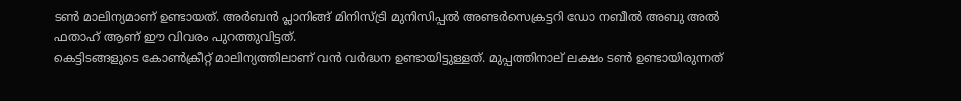ടണ്‍ മാലിന്യമാണ് ഉണ്ടായത്. അര്‍ബന്‍ പ്ലാനിങ്ങ് മിനിസ്ട്രി മുനിസിപ്പല്‍ അണ്ടര്‍സെക്രട്ടറി ഡോ നബീല്‍ അബു അല്‍ ഫതാഹ് ആണ് ഈ വിവരം പുറത്തുവിട്ടത്.
കെട്ടിടങ്ങളുടെ കോണ്‍ക്രീറ്റ് മാലിന്യത്തിലാണ് വന്‍ വര്‍ദ്ധന ഉണ്ടായിട്ടുള്ളത്. മുപ്പത്തിനാല് ലക്ഷം ടണ്‍ ഉണ്ടായിരുന്നത്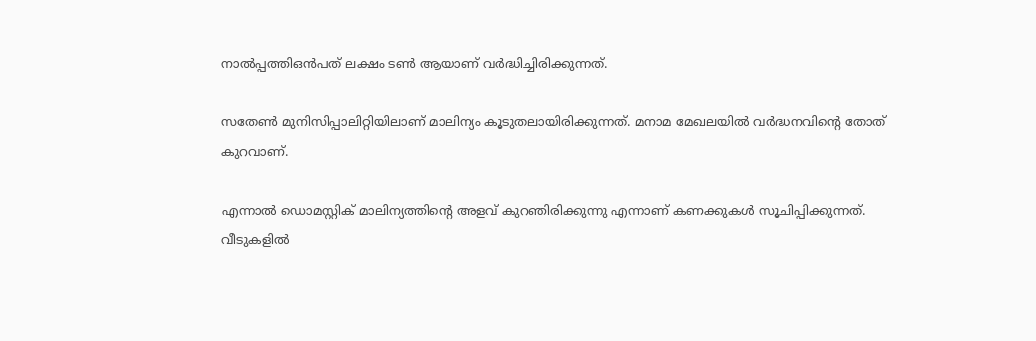നാല്‍പ്പത്തിഒന്‍പത് ലക്ഷം ടണ്‍ ആയാണ് വര്‍ദ്ധിച്ചിരിക്കുന്നത്.

സതേണ്‍ മുനിസിപ്പാലിറ്റിയിലാണ് മാലിന്യം കൂടുതലായിരിക്കുന്നത്. മനാമ മേഖലയില്‍ വര്‍ദ്ധനവിന്റെ തോത് കുറവാണ്.

എന്നാല്‍ ഡൊമസ്റ്റിക് മാലിന്യത്തിന്റെ അളവ് കുറഞിരിക്കുന്നു എന്നാണ് കണക്കുകള്‍ സൂചിപ്പിക്കുന്നത്.
വീടുകളില്‍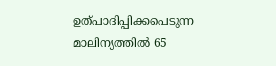ഉത്പാദിപ്പിക്കപെടുന്ന മാലിന്യത്തില്‍ 65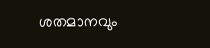ശതമാനവും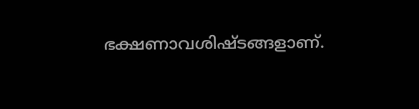ഭക്ഷണാവശിഷ്ടങ്ങളാണ്.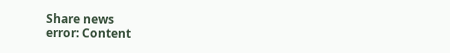Share news
error: Content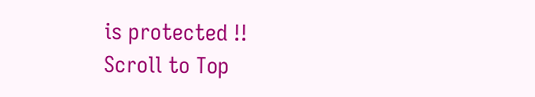is protected !!
Scroll to Top